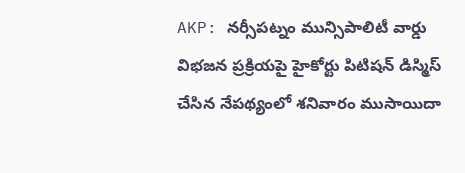AKP: నర్సీపట్నం మున్సిపాలిటీ వార్డు విభజన ప్రక్రియపై హైకోర్టు పిటిషన్ డిస్మిస్ చేసిన నేపథ్యంలో శనివారం ముసాయిదా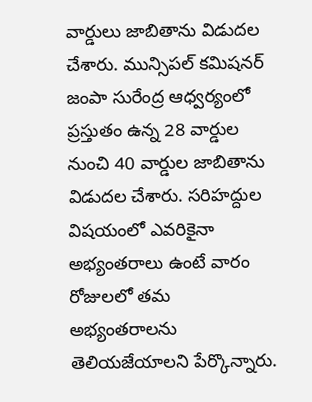వార్డులు జాబితాను విడుదల చేశారు. మున్సిపల్ కమిషనర్ జంపా సురేంద్ర ఆధ్వర్యంలో ప్రస్తుతం ఉన్న 28 వార్డుల నుంచి 40 వార్డుల జాబితాను విడుదల చేశారు. సరిహద్దుల విషయంలో ఎవరికైనా అభ్యంతరాలు ఉంటే వారం రోజులలో తమ అభ్యంతరాలను తెలియజేయాలని పేర్కొన్నారు.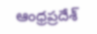ఆంధ్రప్రదేశ్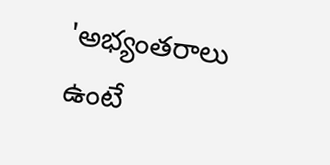'అభ్యంతరాలు ఉంటే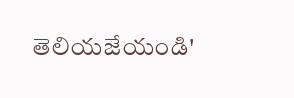తెలియజేయండి'